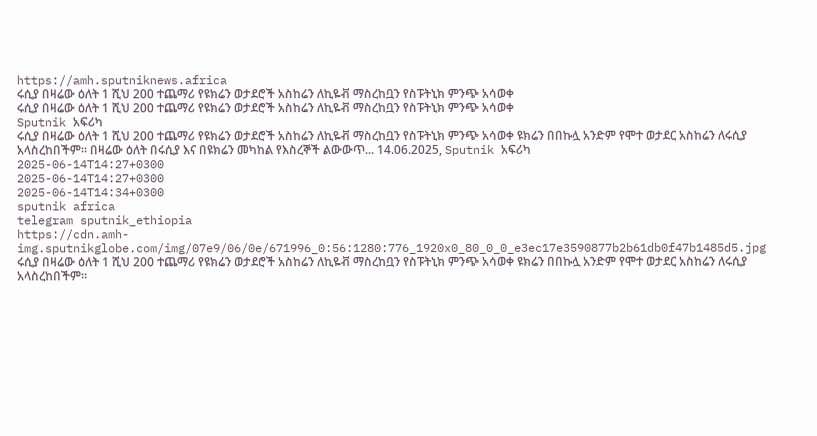https://amh.sputniknews.africa
ሩሲያ በዛሬው ዕለት 1 ሺህ 200 ተጨማሪ የዩክሬን ወታደሮች አስከሬን ለኪዬቭ ማስረከቧን የስፑትኒክ ምንጭ አሳወቀ
ሩሲያ በዛሬው ዕለት 1 ሺህ 200 ተጨማሪ የዩክሬን ወታደሮች አስከሬን ለኪዬቭ ማስረከቧን የስፑትኒክ ምንጭ አሳወቀ
Sputnik አፍሪካ
ሩሲያ በዛሬው ዕለት 1 ሺህ 200 ተጨማሪ የዩክሬን ወታደሮች አስከሬን ለኪዬቭ ማስረከቧን የስፑትኒክ ምንጭ አሳወቀ ዩክሬን በበኩሏ አንድም የሞተ ወታደር አስከሬን ለሩሲያ አላስረከበችም። በዛሬው ዕለት በሩሲያ እና በዩክሬን መካከል የእስረኞች ልውውጥ... 14.06.2025, Sputnik አፍሪካ
2025-06-14T14:27+0300
2025-06-14T14:27+0300
2025-06-14T14:34+0300
sputnik africa
telegram sputnik_ethiopia
https://cdn.amh-img.sputnikglobe.com/img/07e9/06/0e/671996_0:56:1280:776_1920x0_80_0_0_e3ec17e3590877b2b61db0f47b1485d5.jpg
ሩሲያ በዛሬው ዕለት 1 ሺህ 200 ተጨማሪ የዩክሬን ወታደሮች አስከሬን ለኪዬቭ ማስረከቧን የስፑትኒክ ምንጭ አሳወቀ ዩክሬን በበኩሏ አንድም የሞተ ወታደር አስከሬን ለሩሲያ አላስረከበችም።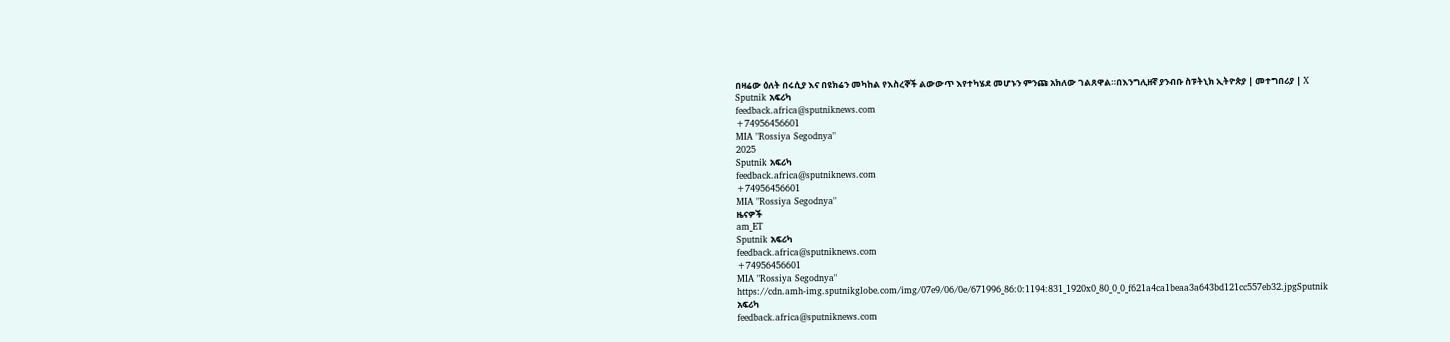በዛሬው ዕለት በሩሲያ እና በዩክሬን መካከል የእስረኞች ልውውጥ እየተካሄደ መሆኑን ምንጩ አክለው ገልጸዋል።በእንግሊዘኛ ያንብቡ ስፑትኒክ ኢትዮጵያ | መተግበሪያ | X
Sputnik አፍሪካ
feedback.africa@sputniknews.com
+74956456601
MIA "Rossiya Segodnya"
2025
Sputnik አፍሪካ
feedback.africa@sputniknews.com
+74956456601
MIA "Rossiya Segodnya"
ዜናዎች
am_ET
Sputnik አፍሪካ
feedback.africa@sputniknews.com
+74956456601
MIA "Rossiya Segodnya"
https://cdn.amh-img.sputnikglobe.com/img/07e9/06/0e/671996_86:0:1194:831_1920x0_80_0_0_f621a4ca1beaa3a643bd121cc557eb32.jpgSputnik አፍሪካ
feedback.africa@sputniknews.com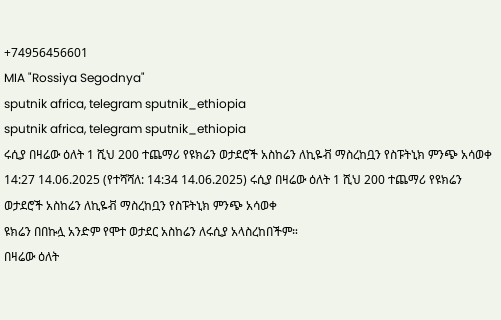+74956456601
MIA "Rossiya Segodnya"
sputnik africa, telegram sputnik_ethiopia
sputnik africa, telegram sputnik_ethiopia
ሩሲያ በዛሬው ዕለት 1 ሺህ 200 ተጨማሪ የዩክሬን ወታደሮች አስከሬን ለኪዬቭ ማስረከቧን የስፑትኒክ ምንጭ አሳወቀ
14:27 14.06.2025 (የተሻሻለ: 14:34 14.06.2025) ሩሲያ በዛሬው ዕለት 1 ሺህ 200 ተጨማሪ የዩክሬን ወታደሮች አስከሬን ለኪዬቭ ማስረከቧን የስፑትኒክ ምንጭ አሳወቀ
ዩክሬን በበኩሏ አንድም የሞተ ወታደር አስከሬን ለሩሲያ አላስረከበችም።
በዛሬው ዕለት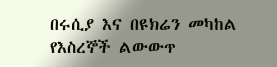በሩሲያ እና በዩክሬን መካከል የእስረኞች ልውውጥ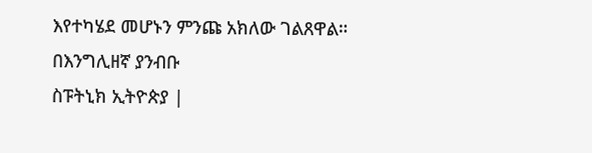እየተካሄደ መሆኑን ምንጩ አክለው ገልጸዋል።
በእንግሊዘኛ ያንብቡ
ስፑትኒክ ኢትዮጵያ |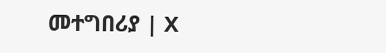መተግበሪያ | X